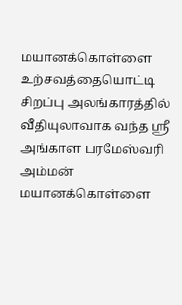மயானக்கொள்ளை உற்சவத்தையொட்டி சிறப்பு அலங்காரத்தில் வீதியுலாவாக வந்த ஸ்ரீ அங்காள பரமேஸ்வரி அம்மன்
மயானக்கொள்ளை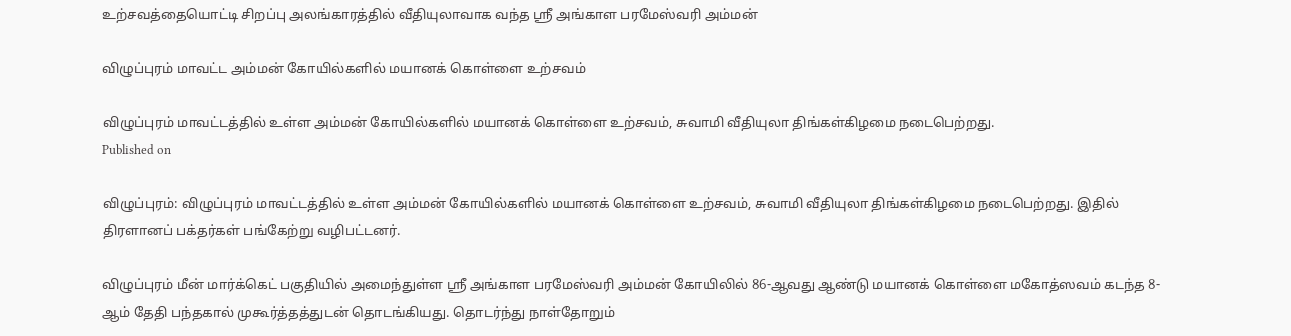உற்சவத்தையொட்டி சிறப்பு அலங்காரத்தில் வீதியுலாவாக வந்த ஸ்ரீ அங்காள பரமேஸ்வரி அம்மன்

விழுப்புரம் மாவட்ட அம்மன் கோயில்களில் மயானக் கொள்ளை உற்சவம்

விழுப்புரம் மாவட்டத்தில் உள்ள அம்மன் கோயில்களில் மயானக் கொள்ளை உற்சவம், சுவாமி வீதியுலா திங்கள்கிழமை நடைபெற்றது.
Published on

விழுப்புரம்: விழுப்புரம் மாவட்டத்தில் உள்ள அம்மன் கோயில்களில் மயானக் கொள்ளை உற்சவம், சுவாமி வீதியுலா திங்கள்கிழமை நடைபெற்றது. இதில் திரளானப் பக்தர்கள் பங்கேற்று வழிபட்டனர்.

விழுப்புரம் மீன் மார்க்கெட் பகுதியில் அமைந்துள்ள ஸ்ரீ அங்காள பரமேஸ்வரி அம்மன் கோயிலில் 86-ஆவது ஆண்டு மயானக் கொள்ளை மகோத்ஸவம் கடந்த 8-ஆம் தேதி பந்தகால் முகூர்த்தத்துடன் தொடங்கியது. தொடர்ந்து நாள்தோறும்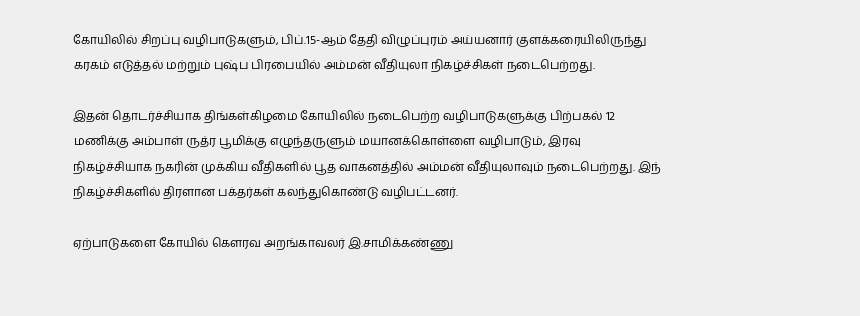கோயிலில் சிறப்பு வழிபாடுகளும், பிப்.15-ஆம் தேதி விழுப்புரம் அய்யனார் குளக்கரையிலிருந்து கரகம் எடுத்தல் மற்றும் புஷ்ப பிரபையில் அம்மன் வீதியுலா நிகழ்ச்சிகள் நடைபெற்றது.

இதன் தொடர்ச்சியாக திங்கள்கிழமை கோயிலில் நடைபெற்ற வழிபாடுகளுக்கு பிற்பகல் 12 மணிக்கு அம்பாள் ருத்ர பூமிக்கு எழுந்தருளும் மயானக்கொள்ளை வழிபாடும், இரவு நிகழ்ச்சியாக நகரின் முக்கிய வீதிகளில் பூத வாகனத்தில் அம்மன் வீதியுலாவும் நடைபெற்றது. இந் நிகழ்ச்சிகளில் திரளான பக்தர்கள் கலந்துகொண்டு வழிபட்டனர்.

ஏற்பாடுகளை கோயில் கௌரவ அறங்காவலர் இ.சாமிக்கண்ணு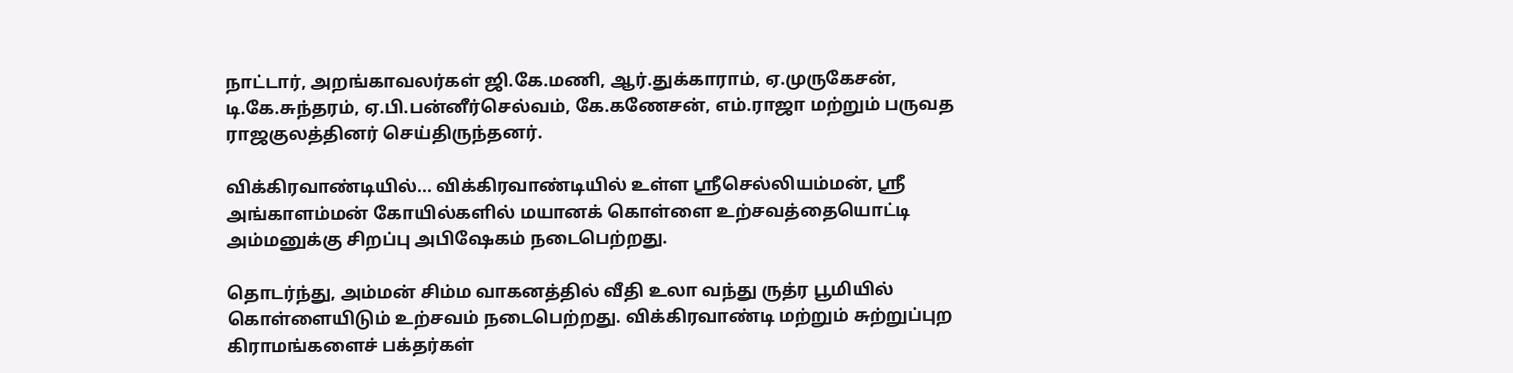நாட்டார், அறங்காவலர்கள் ஜி.கே.மணி, ஆர்.துக்காராம், ஏ.முருகேசன், டி.கே.சுந்தரம், ஏ.பி.பன்னீர்செல்வம், கே.கணேசன், எம்.ராஜா மற்றும் பருவத ராஜகுலத்தினர் செய்திருந்தனர்.

விக்கிரவாண்டியில்... விக்கிரவாண்டியில் உள்ள ஸ்ரீசெல்லியம்மன், ஸ்ரீ அங்காளம்மன் கோயில்களில் மயானக் கொள்ளை உற்சவத்தையொட்டி அம்மனுக்கு சிறப்பு அபிஷேகம் நடைபெற்றது.

தொடர்ந்து, அம்மன் சிம்ம வாகனத்தில் வீதி உலா வந்து ருத்ர பூமியில் கொள்ளையிடும் உற்சவம் நடைபெற்றது. விக்கிரவாண்டி மற்றும் சுற்றுப்புற கிராமங்களைச் பக்தர்கள்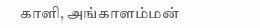காளி, அங்காளம்மன்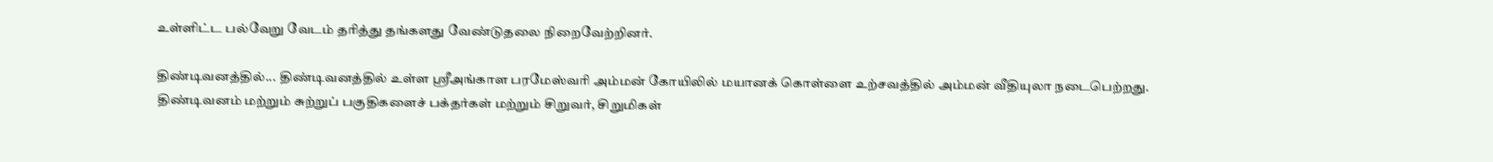உள்ளிட்ட பல்வேறு வேடம் தரித்து தங்களது வேண்டுதலை நிறைவேற்றினர்.

திண்டிவனத்தில்... திண்டிவனத்தில் உள்ள ஸ்ரீஅங்காள பரமேஸ்வரி அம்மன் கோயிலில் மயானக் கொள்ளை உற்சவத்தில் அம்மன் வீதியுலா நடைபெற்றது. திண்டிவனம் மற்றும் சுற்றுப் பகுதிகளைச் பக்தர்கள் மற்றும் சிறுவர், சிறுமிகள்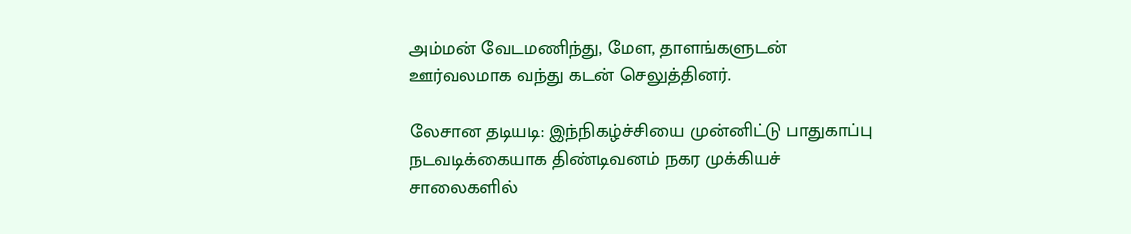அம்மன் வேடமணிந்து, மேள, தாளங்களுடன் ஊர்வலமாக வந்து கடன் செலுத்தினர்.

லேசான தடியடி: இந்நிகழ்ச்சியை முன்னிட்டு பாதுகாப்பு நடவடிக்கையாக திண்டிவனம் நகர முக்கியச் சாலைகளில்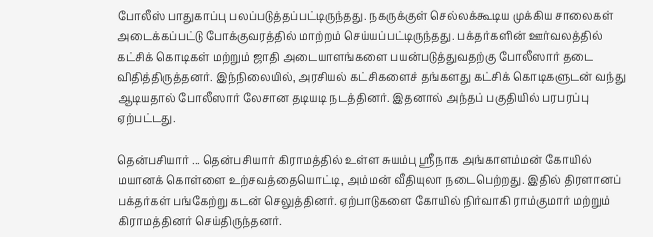போலீஸ் பாதுகாப்பு பலப்படுத்தப்பட்டிருந்தது. நகருக்குள் செல்லக்கூடிய முக்கிய சாலைகள் அடைக்கப்பட்டு போக்குவரத்தில் மாற்றம் செய்யப்பட்டிருந்தது. பக்தர்களின் ஊர்வலத்தில் கட்சிக் கொடிகள் மற்றும் ஜாதி அடையாளங்களை பயன்படுத்துவதற்கு போலீஸார் தடை விதித்திருத்தனர். இந்நிலையில், அரசியல் கட்சிகளைச் தங்களது கட்சிக் கொடிகளுடன் வந்து ஆடியதால் போலீஸார் லேசான தடியடி நடத்தினர். இதனால் அந்தப் பகுதியில் பரபரப்பு ஏற்பட்டது.

தென்பசியார் ... தென்பசியார் கிராமத்தில் உள்ள சுயம்பு ஸ்ரீநாக அங்காளம்மன் கோயில் மயானக் கொள்ளை உற்சவத்தையொட்டி, அம்மன் வீதியுலா நடைபெற்றது. இதில் திரளானப் பக்தர்கள் பங்கேற்று கடன் செலுத்தினர். ஏற்பாடுகளை கோயில் நிர்வாகி ராம்குமார் மற்றும் கிராமத்தினர் செய்திருந்தனர்.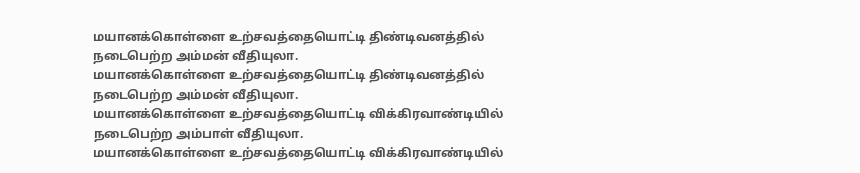மயானக்கொள்ளை உற்சவத்தையொட்டி திண்டிவனத்தில் நடைபெற்ற அம்மன் வீதியுலா.
மயானக்கொள்ளை உற்சவத்தையொட்டி திண்டிவனத்தில் நடைபெற்ற அம்மன் வீதியுலா.
மயானக்கொள்ளை உற்சவத்தையொட்டி விக்கிரவாண்டியில்  நடைபெற்ற அம்பாள் வீதியுலா.
மயானக்கொள்ளை உற்சவத்தையொட்டி விக்கிரவாண்டியில்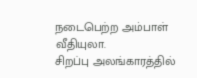நடைபெற்ற அம்பாள் வீதியுலா.
சிறப்பு அலங்காரத்தில்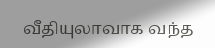வீதியுலாவாக வந்த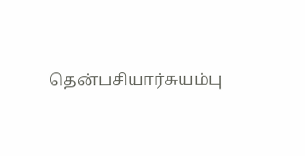தென்பசியார்சுயம்பு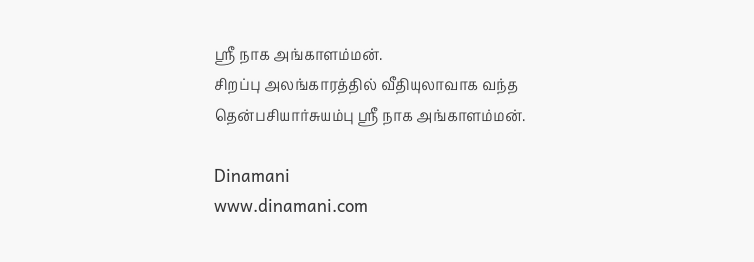ஸ்ரீ நாக அங்காளம்மன்.
சிறப்பு அலங்காரத்தில் வீதியுலாவாக வந்த தென்பசியார்சுயம்பு ஸ்ரீ நாக அங்காளம்மன்.

Dinamani
www.dinamani.com